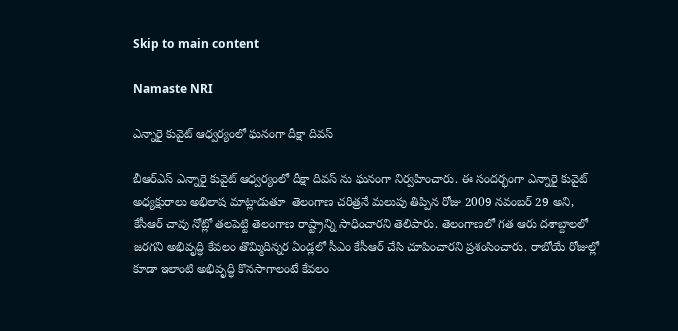Skip to main content

Namaste NRI

ఎన్నారై కువైట్ ఆధ్వర్యంలో ఘనంగా దీక్షా దివస్‌

బీఆర్‌ఎస్‌ ఎన్నారై కువైట్ ఆధ్వర్యంలో దీక్షా దివస్‌ ను ఘనంగా నిర్వహించారు. ఈ సందర్భంగా ఎన్నారై కువైట్ అధ్యక్షురాలు అభిలాష మాట్లాడుతూ  తెలంగాణ చరిత్రనే మలుపు తిప్పిన రోజు 2009 నవంబర్ 29 అని,  కేసీఆర్‌ చావు నోట్లో తలపెట్టి తెలంగాణ రాష్ట్రాన్ని సాధించారని తెలిపారు. తెలంగాణలో గత ఆరు దశాబ్దాలలో జరగని అభివృద్ధి కేవలం తొమ్మిదిన్నర ఏండ్లలో సీఎం కేసీఆర్‌ చేసి చూపించారని ప్రశంసించారు. రాబోయే రోజుల్లో కూడా ఇలాంటి అభివృద్ధి కొనసాగాలంటే కేవలం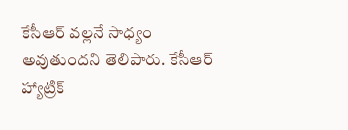కేసీఆర్‌ వల్లనే సాధ్యం అవుతుందని తెలిపారు. కేసీఆర్‌ హ్యాట్రిక్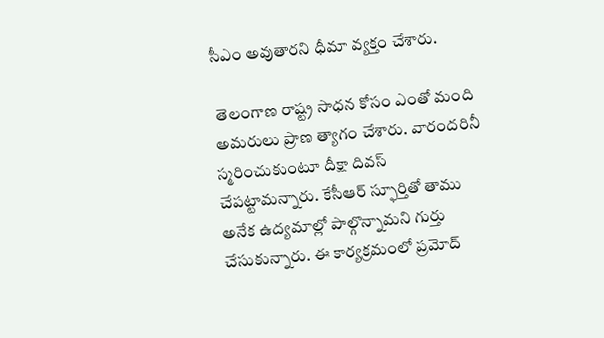సీఎం అవుతారని ధీమా వ్యక్తం చేశారు.

 తెలంగాణ రాష్ట్ర సాధన కోసం ఎంతో మంది అమరులు ప్రాణ త్యాగం చేశారు. వారందరినీ స్మరించుకుంటూ దీక్షా దివస్‌ చేపట్టామన్నారు. కేసీఆర్‌ స్ఫూర్తితో తాము అనేక ఉద్యమాల్లో పాల్గొన్నామని గుర్తు చేసుకున్నారు. ఈ కార్యక్రమంలో ప్రమోద్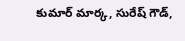కుమార్ మార్క, సురేష్ గౌడ్,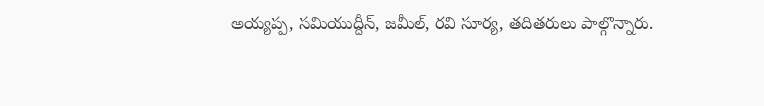అయ్యప్ప, సమియుద్దీన్, జమీల్, రవి సూర్య, తదితరులు పాల్గొన్నారు.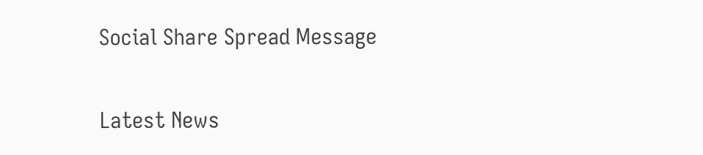Social Share Spread Message

Latest News